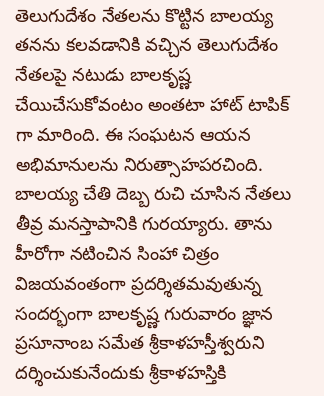తెలుగుదేశం నేతలను కొట్టిన బాలయ్య
తనను కలవడానికి వచ్చిన తెలుగుదేశం నేతలపై నటుడు బాలకృష్ణ చేయిచేసుకోవంటం అంతటా హాట్ టాపిక్ గా మారింది. ఈ సంఘటన ఆయన అభిమానులను నిరుత్సాహపరచింది. బాలయ్య చేతి దెబ్బ రుచి చూసిన నేతలు తీవ్ర మనస్తాపానికి గురయ్యారు. తాను హీరోగా నటించిన సింహా చిత్రం విజయవంతంగా ప్రదర్శితమవుతున్న సందర్భంగా బాలకృష్ణ గురువారం జ్ఞాన ప్రసూనాంబ సమేత శ్రీకాళహస్తీశ్వరుని దర్శించుకునేందుకు శ్రీకాళహస్తికి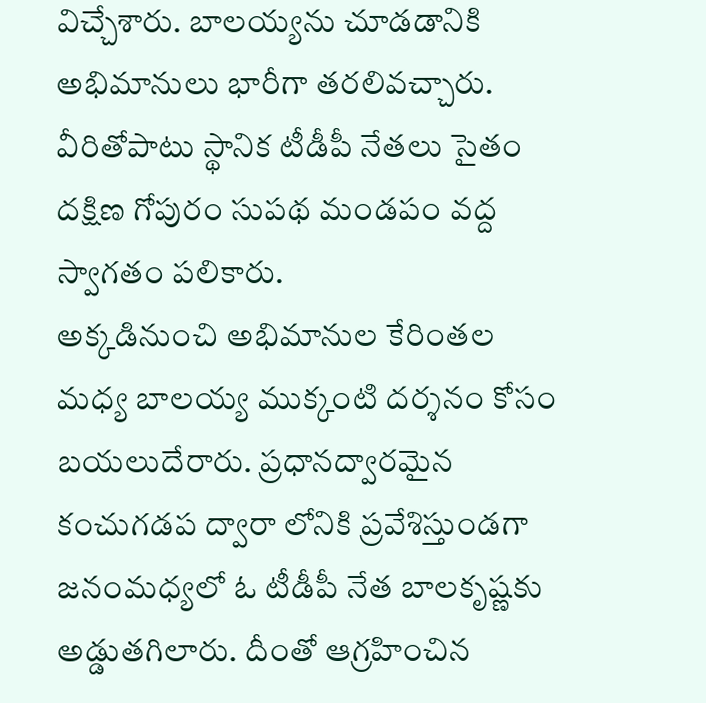విచ్చేశారు. బాలయ్యను చూడడానికి అభిమానులు భారీగా తరలివచ్చారు. వీరితోపాటు స్థానిక టీడీపీ నేతలు సైతం దక్షిణ గోపురం సుపథ మండపం వద్ద స్వాగతం పలికారు.
అక్కడినుంచి అభిమానుల కేరింతల మధ్య బాలయ్య ముక్కంటి దర్శనం కోసం బయలుదేరారు. ప్రధానద్వారమైన కంచుగడప ద్వారా లోనికి ప్రవేశిస్తుండగా జనంమధ్యలో ఓ టీడీపీ నేత బాలకృష్ణకు అడ్డుతగిలారు. దీంతో ఆగ్రహించిన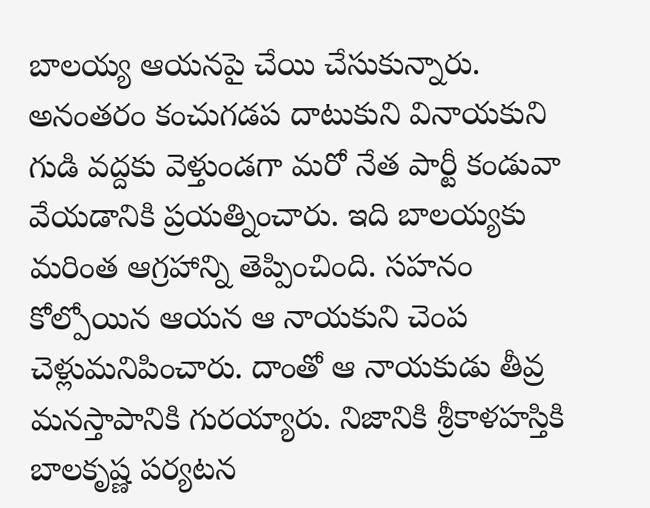బాలయ్య ఆయనపై చేయి చేసుకున్నారు. అనంతరం కంచుగడప దాటుకుని వినాయకుని గుడి వద్దకు వెళ్తుండగా మరో నేత పార్టీ కండువా వేయడానికి ప్రయత్నించారు. ఇది బాలయ్యకు మరింత ఆగ్రహాన్ని తెప్పించింది. సహనం కోల్పోయిన ఆయన ఆ నాయకుని చెంప చెళ్లుమనిపించారు. దాంతో ఆ నాయకుడు తీవ్ర మనస్తాపానికి గురయ్యారు. నిజానికి శ్రీకాళహస్తికి బాలకృష్ణ పర్యటన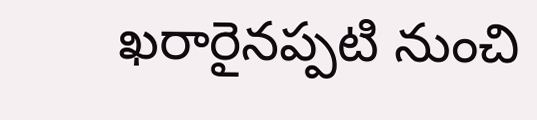ఖరారైనప్పటి నుంచి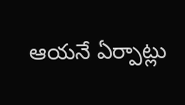ఆయనే ఏర్పాట్లు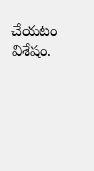చేయటం విశేషం.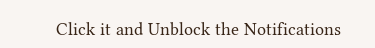Click it and Unblock the Notifications